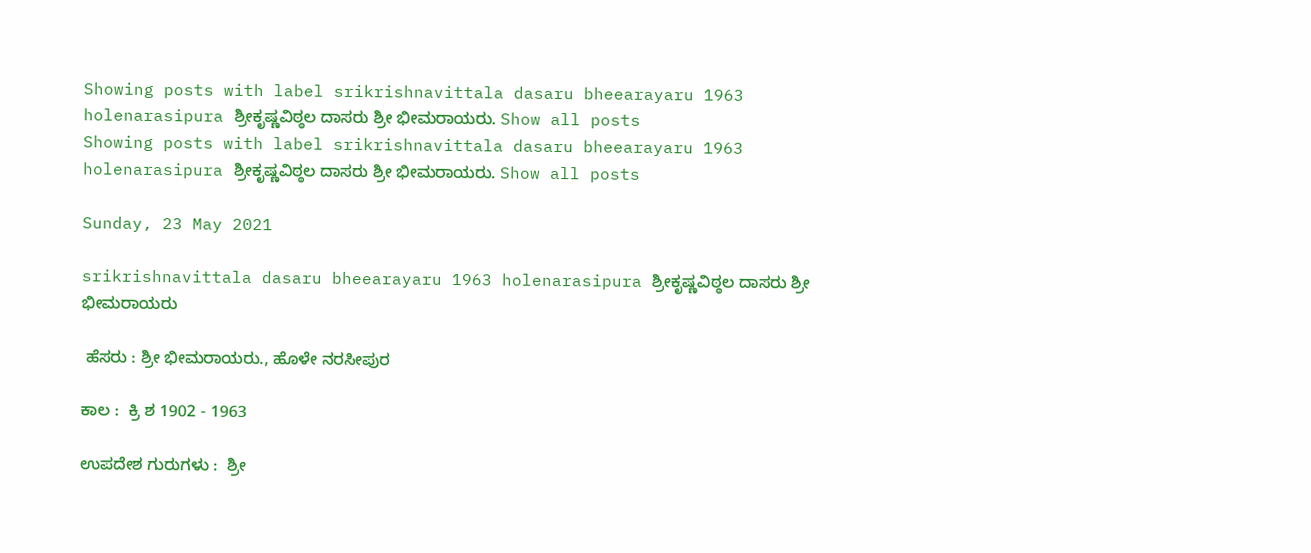Showing posts with label srikrishnavittala dasaru bheearayaru 1963 holenarasipura ಶ್ರೀಕೃಷ್ಣವಿಠ್ಠಲ ದಾಸರು ಶ್ರೀ ಭೀಮರಾಯರು. Show all posts
Showing posts with label srikrishnavittala dasaru bheearayaru 1963 holenarasipura ಶ್ರೀಕೃಷ್ಣವಿಠ್ಠಲ ದಾಸರು ಶ್ರೀ ಭೀಮರಾಯರು. Show all posts

Sunday, 23 May 2021

srikrishnavittala dasaru bheearayaru 1963 holenarasipura ಶ್ರೀಕೃಷ್ಣವಿಠ್ಠಲ ದಾಸರು ಶ್ರೀ ಭೀಮರಾಯರು

 ಹೆಸರು : ಶ್ರೀ ಭೀಮರಾಯರು., ಹೊಳೇ ನರಸೀಪುರ

ಕಾಲ :  ಕ್ರಿ ಶ 1902 - 1963

ಉಪದೇಶ ಗುರುಗಳು :  ಶ್ರೀ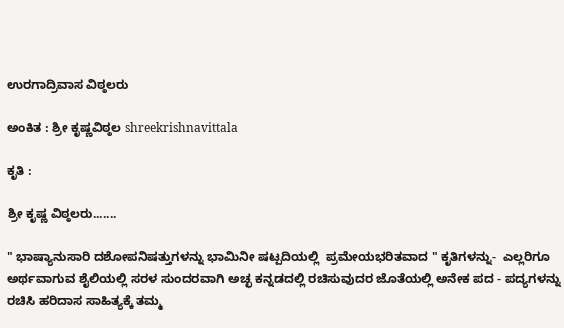ಉರಗಾದ್ರಿವಾಸ ವಿಠ್ಠಲರು

ಅಂಕಿತ : ಶ್ರೀ ಕೃಷ್ಣವಿಠ್ಠಲ shreekrishnavittala

ಕೃತಿ :

ಶ್ರೀ ಕೃಷ್ಣ ವಿಠ್ಠಲರು.......

" ಭಾಷ್ಯಾನುಸಾರಿ ದಶೋಪನಿಷತ್ತುಗಳನ್ನು ಭಾಮಿನೀ ಷಟ್ಪದಿಯಲ್ಲಿ  ಪ್ರಮೇಯಭರಿತವಾದ " ಕೃತಿಗಳನ್ನು-  ಎಲ್ಲರಿಗೂ ಅರ್ಥವಾಗುವ ಶೈಲಿಯಲ್ಲಿ ಸರಳ ಸುಂದರವಾಗಿ ಅಚ್ಛ ಕನ್ನಡದಲ್ಲಿ ರಚಿಸುವುದರ ಜೊತೆಯಲ್ಲಿ ಅನೇಕ ಪದ - ಪದ್ಯಗಳನ್ನು ರಚಿಸಿ ಹರಿದಾಸ ಸಾಹಿತ್ಯಕ್ಕೆ ತಮ್ಮ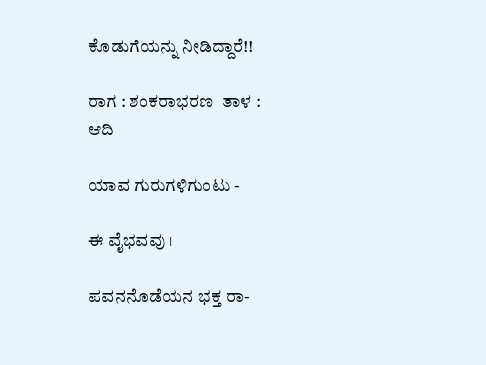ಕೊಡುಗೆಯನ್ನು ನೀಡಿದ್ದಾರೆ!!

ರಾಗ : ಶಂಕರಾಭರಣ  ತಾಳ : ಆದಿ

ಯಾವ ಗುರುಗಳಿಗುಂಟು -

ಈ ವೈಭವವು ।

ಪವನನೊಡೆಯನ ಭಕ್ತ ರಾ-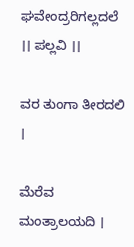ಘವೇಂದ್ರರಿಗಲ್ಲದಲೆ ।। ಪಲ್ಲವಿ ।।

ವರ ತುಂಗಾ ತೀರದಲಿ ।

ಮೆರೆವ ಮಂತ್ರಾಲಯದಿ ।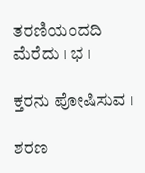ತರಣಿಯಂದದಿ ಮೆರೆದು । ಭ ।

ಕ್ತರನು ಪೋಷಿಸುವ ।

ಶರಣ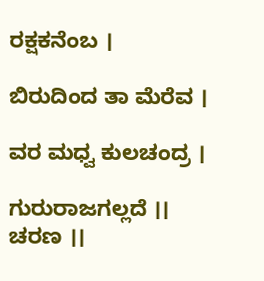ರಕ್ಷಕನೆಂಬ ।

ಬಿರುದಿಂದ ತಾ ಮೆರೆವ ।

ವರ ಮಧ್ವ ಕುಲಚಂದ್ರ ।

ಗುರುರಾಜಗಲ್ಲದೆ ।। ಚರಣ ।।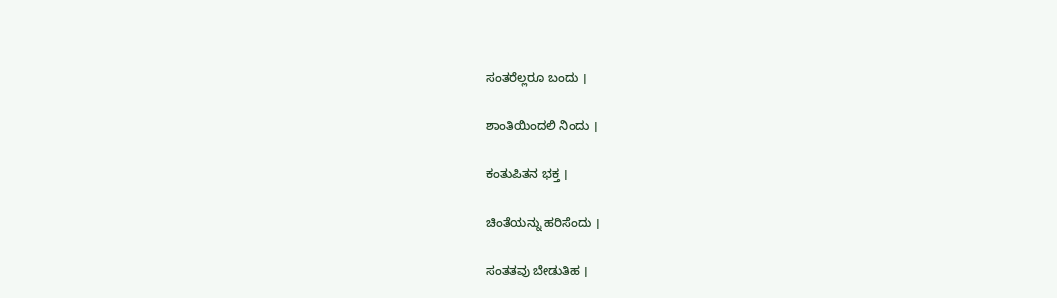ಸಂತರೆಲ್ಲರೂ ಬಂದು ।

ಶಾಂತಿಯಿಂದಲಿ ನಿಂದು ।

ಕಂತುಪಿತನ ಭಕ್ತ ।

ಚಿಂತೆಯನ್ನು ಹರಿಸೆಂದು ।

ಸಂತತವು ಬೇಡುತಿಹ ।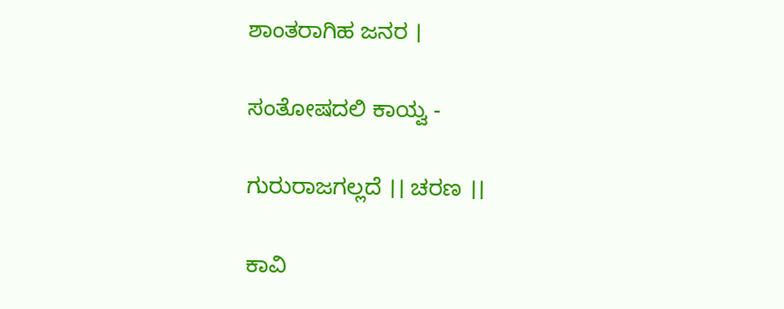ಶಾಂತರಾಗಿಹ ಜನರ ।

ಸಂತೋಷದಲಿ ಕಾಯ್ವ -

ಗುರುರಾಜಗಲ್ಲದೆ ।। ಚರಣ ।।

ಕಾವಿ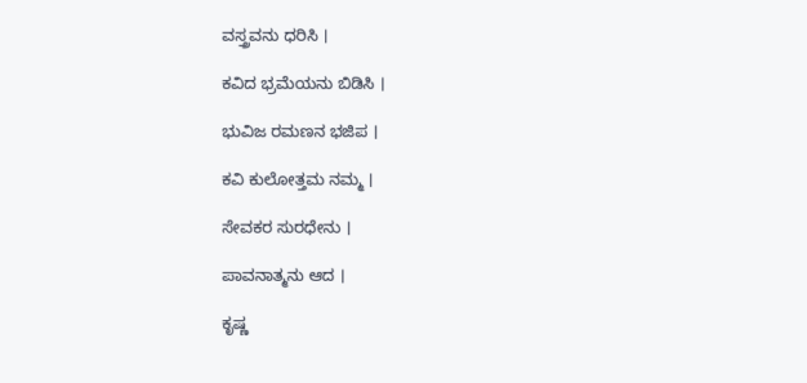ವಸ್ತ್ರವನು ಧರಿಸಿ ।

ಕವಿದ ಭ್ರಮೆಯನು ಬಿಡಿಸಿ ।

ಭುವಿಜ ರಮಣನ ಭಜಿಪ ।

ಕವಿ ಕುಲೋತ್ತಮ ನಮ್ಮ ।

ಸೇವಕರ ಸುರಧೇನು ।

ಪಾವನಾತ್ಮನು ಆದ ।

ಕೃಷ್ಣ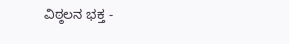ವಿಠ್ಠಲನ ಭಕ್ತ -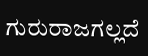ಗುರುರಾಜಗಲ್ಲದೆ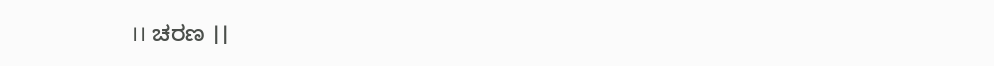।। ಚರಣ ।।